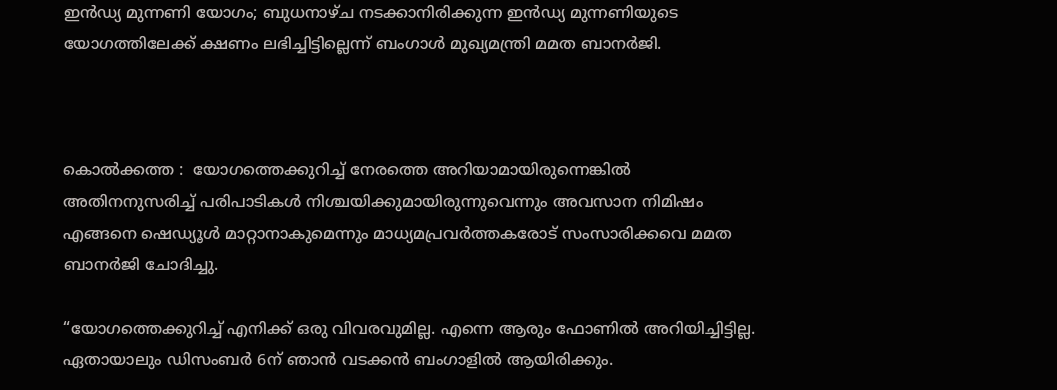ഇൻഡ്യ മുന്നണി യോഗം; ബുധനാഴ്ച നടക്കാനിരിക്കുന്ന ഇൻഡ്യ മുന്നണിയുടെ യോഗത്തിലേക്ക് ക്ഷണം ലഭിച്ചിട്ടില്ലെന്ന് ബംഗാള്‍ മുഖ്യമന്ത്രി മമത ബാനര്‍ജി.



കൊൽക്കത്ത :  യോഗത്തെക്കുറിച്ച്‌ നേരത്തെ അറിയാമായിരുന്നെങ്കില്‍ അതിനനുസരിച്ച്‌ പരിപാടികള്‍ നിശ്ചയിക്കുമായിരുന്നുവെന്നും അവസാന നിമിഷം എങ്ങനെ ഷെഡ്യൂള്‍ മാറ്റാനാകുമെന്നും മാധ്യമപ്രവര്‍ത്തകരോട് സംസാരിക്കവെ മമത ബാനര്‍ജി ചോദിച്ചു.

“യോഗത്തെക്കുറിച്ച്‌ എനിക്ക് ഒരു വിവരവുമില്ല. എന്നെ ആരും ഫോണില്‍ അറിയിച്ചിട്ടില്ല. ഏതായാലും ഡിസംബര്‍ 6ന് ഞാൻ വടക്കൻ ബംഗാളില്‍ ആയിരിക്കും.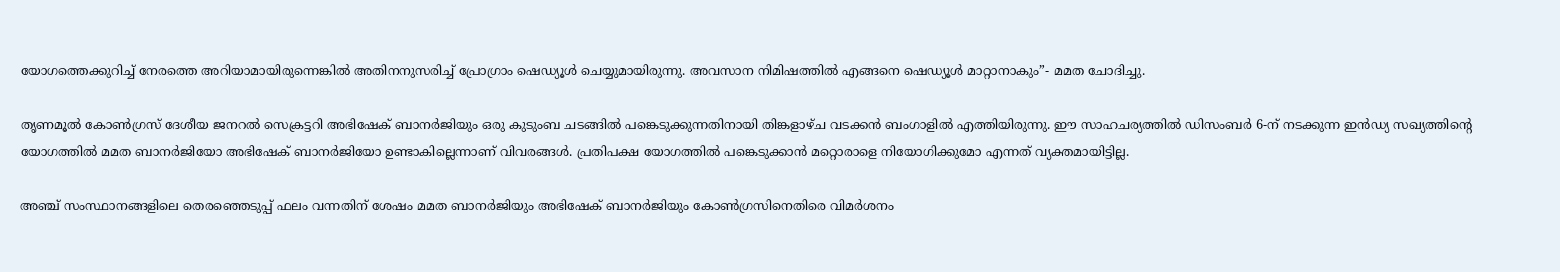യോഗത്തെക്കുറിച്ച്‌ നേരത്തെ അറിയാമായിരുന്നെങ്കില്‍ അതിനനുസരിച്ച്‌ പ്രോഗ്രാം ഷെഡ്യൂള്‍ ചെയ്യുമായിരുന്നു. അവസാന നിമിഷത്തില്‍ എങ്ങനെ ഷെഡ്യൂള്‍ മാറ്റാനാകും”- മമത ചോദിച്ചു.

തൃണമൂല്‍ കോണ്‍ഗ്രസ് ദേശീയ ജനറല്‍ സെക്രട്ടറി അഭിഷേക് ബാനര്‍ജിയും ഒരു കുടുംബ ചടങ്ങില്‍ പങ്കെടുക്കുന്നതിനായി തിങ്കളാഴ്ച വടക്കൻ ബംഗാളില്‍ എത്തിയിരുന്നു. ഈ സാഹചര്യത്തില്‍ ഡിസംബര്‍ 6-ന് നടക്കുന്ന ഇൻഡ്യ സഖ്യത്തിന്‍റെ യോഗത്തില്‍ മമത ബാനര്‍ജിയോ അഭിഷേക് ബാനര്‍ജിയോ ഉണ്ടാകില്ലെന്നാണ് വിവരങ്ങള്‍. പ്രതിപക്ഷ യോഗത്തില്‍ പങ്കെടുക്കാൻ മറ്റൊരാളെ നിയോഗിക്കുമോ എന്നത് വ്യക്തമായിട്ടില്ല.

അഞ്ച് സംസ്ഥാനങ്ങളിലെ തെരഞ്ഞെടുപ്പ് ഫലം വന്നതിന് ശേഷം മമത ബാനര്‍ജിയും അഭിഷേക് ബാനര്‍ജിയും കോണ്‍ഗ്രസിനെതിരെ വിമര്‍ശനം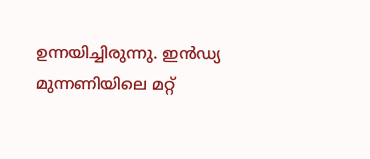ഉന്നയിച്ചിരുന്നു. ഇൻഡ്യ മുന്നണിയിലെ മറ്റ്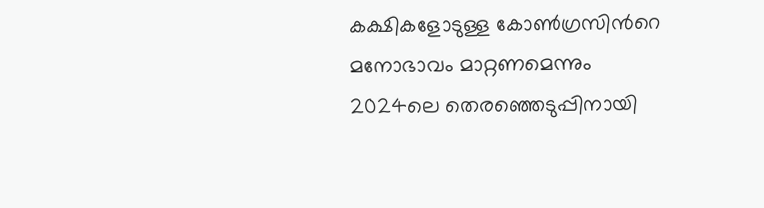കക്ഷികളോടുള്ള കോണ്‍ഗ്രസിന്‍റെ മനോഭാവം മാറ്റണമെന്നും 2024ലെ തെരഞ്ഞെടുപ്പിനായി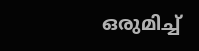ഒരുമിച്ച്‌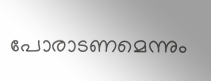പോരാടണമെന്നും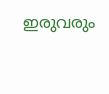ഇരുവരും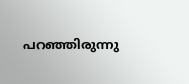പറഞ്ഞിരുന്നു